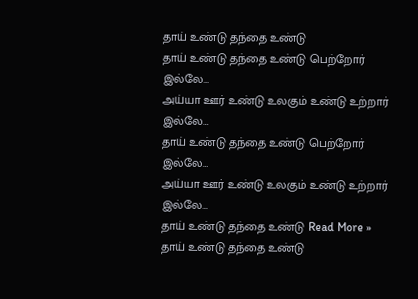தாய் உண்டு தந்தை உண்டு
தாய் உண்டு தந்தை உண்டு பெற்றோர் இல்லே…
அய்யா ஊர் உண்டு உலகும் உண்டு உற்றார் இல்லே…
தாய் உண்டு தந்தை உண்டு பெற்றோர் இல்லே…
அய்யா ஊர் உண்டு உலகும் உண்டு உற்றார் இல்லே…
தாய் உண்டு தந்தை உண்டு Read More »
தாய் உண்டு தந்தை உண்டு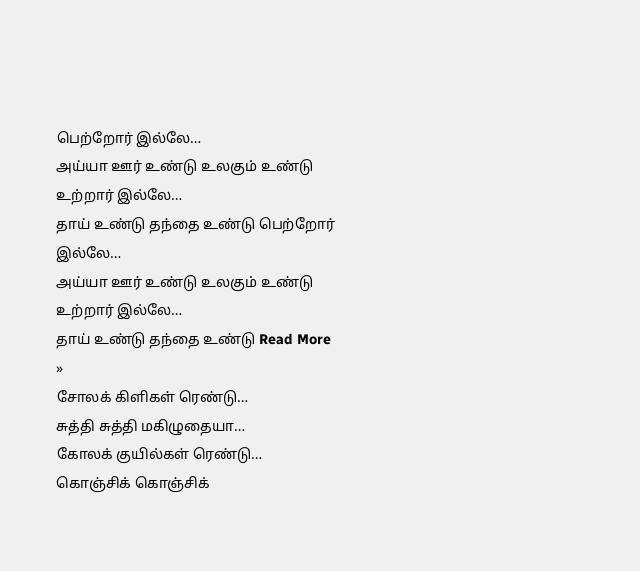பெற்றோர் இல்லே…
அய்யா ஊர் உண்டு உலகும் உண்டு உற்றார் இல்லே…
தாய் உண்டு தந்தை உண்டு பெற்றோர் இல்லே…
அய்யா ஊர் உண்டு உலகும் உண்டு உற்றார் இல்லே…
தாய் உண்டு தந்தை உண்டு Read More »
சோலக் கிளிகள் ரெண்டு…
சுத்தி சுத்தி மகிழுதையா…
கோலக் குயில்கள் ரெண்டு…
கொஞ்சிக் கொஞ்சிக்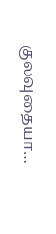குலவுதையா…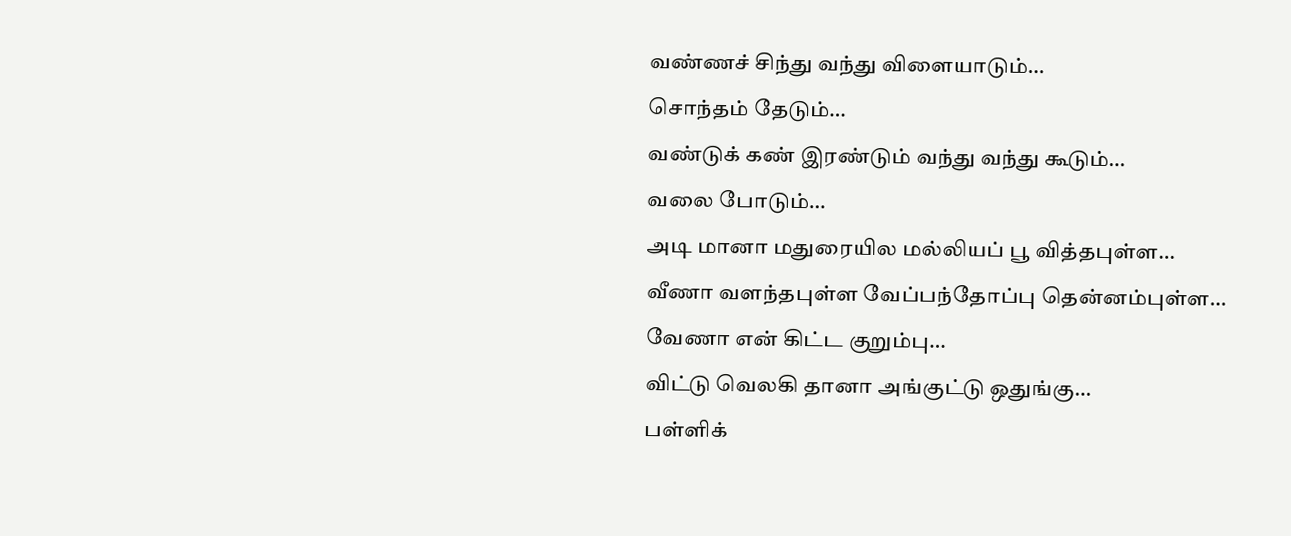வண்ணச் சிந்து வந்து விளையாடும்…
சொந்தம் தேடும்…
வண்டுக் கண் இரண்டும் வந்து வந்து கூடும்…
வலை போடும்…
அடி மானா மதுரையில மல்லியப் பூ வித்தபுள்ள…
வீணா வளந்தபுள்ள வேப்பந்தோப்பு தென்னம்புள்ள…
வேணா என் கிட்ட குறும்பு…
விட்டு வெலகி தானா அங்குட்டு ஒதுங்கு…
பள்ளிக்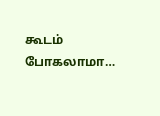கூடம் போகலாமா…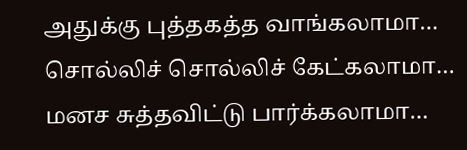அதுக்கு புத்தகத்த வாங்கலாமா…
சொல்லிச் சொல்லிச் கேட்கலாமா…
மனச சுத்தவிட்டு பார்க்கலாமா…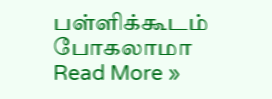பள்ளிக்கூடம் போகலாமா Read More »